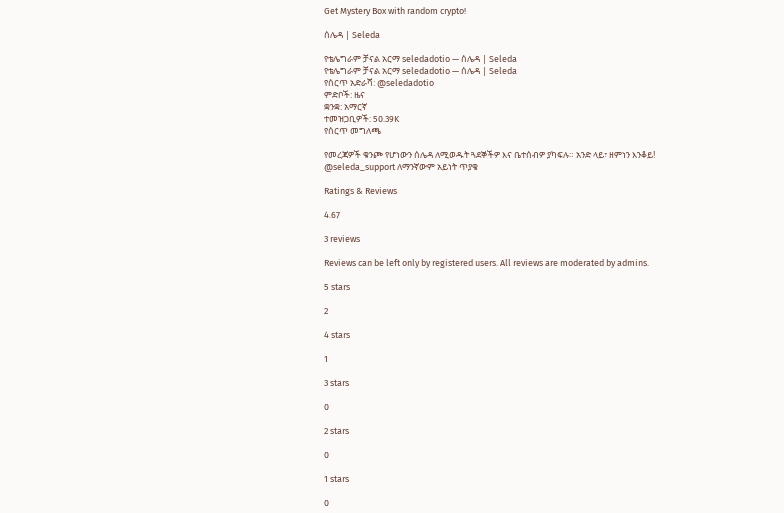Get Mystery Box with random crypto!

ሰሌዳ | Seleda

የቴሌግራም ቻናል አርማ seledadotio — ሰሌዳ | Seleda
የቴሌግራም ቻናል አርማ seledadotio — ሰሌዳ | Seleda
የሰርጥ አድራሻ: @seledadotio
ምድቦች: ዜና
ቋንቋ: አማርኛ
ተመዝጋቢዎች: 50.39K
የሰርጥ መግለጫ

የመረጃዎች ቁንጮ የሆነውን ሰሌዳ ለሚወዱት ጓደኞችዎ እና ቤተሰብዎ ያካፍሉ። አንድ ላይ፣ ዘምነን እንቆይ!
@seleda_support ለማንኛውም አይነት ጥያቄ

Ratings & Reviews

4.67

3 reviews

Reviews can be left only by registered users. All reviews are moderated by admins.

5 stars

2

4 stars

1

3 stars

0

2 stars

0

1 stars

0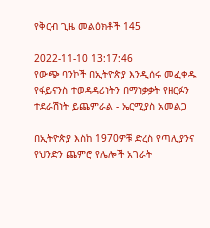የቅርብ ጊዜ መልዕክቶች 145

2022-11-10 13:17:46
የውጭ ባንኮች በኢትዮጵያ እንዲሰሩ መፈቀዱ የፋይናንስ ተወዳዳሪነትን በማነቃቃት የዘርፉን ተደራሽነት ይጨምራል - ኤርሚያስ አመልጋ

በኢትዮጵያ እስከ 1970ዎቹ ድረስ የጣሊያንና የህንድን ጨምሮ የሌሎች አገራት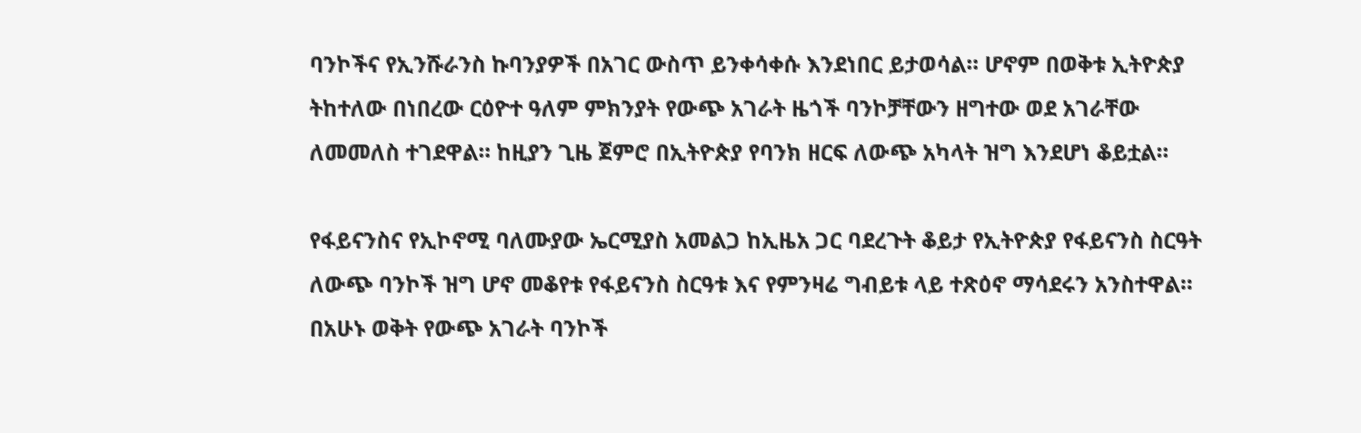ባንኮችና የኢንሹራንስ ኩባንያዎች በአገር ውስጥ ይንቀሳቀሱ እንደነበር ይታወሳል። ሆኖም በወቅቱ ኢትዮጵያ ትከተለው በነበረው ርዕዮተ ዓለም ምክንያት የውጭ አገራት ዜጎች ባንኮቻቸውን ዘግተው ወደ አገራቸው ለመመለስ ተገደዋል። ከዚያን ጊዜ ጀምሮ በኢትዮጵያ የባንክ ዘርፍ ለውጭ አካላት ዝግ እንደሆነ ቆይቷል።

የፋይናንስና የኢኮኖሚ ባለሙያው ኤርሚያስ አመልጋ ከኢዜአ ጋር ባደረጉት ቆይታ የኢትዮጵያ የፋይናንስ ስርዓት ለውጭ ባንኮች ዝግ ሆኖ መቆየቱ የፋይናንስ ስርዓቱ እና የምንዛሬ ግብይቱ ላይ ተጽዕኖ ማሳደሩን አንስተዋል።
በአሁኑ ወቅት የውጭ አገራት ባንኮች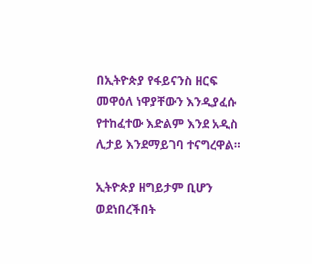በኢትዮጵያ የፋይናንስ ዘርፍ መዋዕለ ነዋያቸውን እንዲያፈሱ የተከፈተው እድልም እንደ አዲስ ሊታይ እንደማይገባ ተናግረዋል።

ኢትዮጵያ ዘግይታም ቢሆን ወደነበረችበት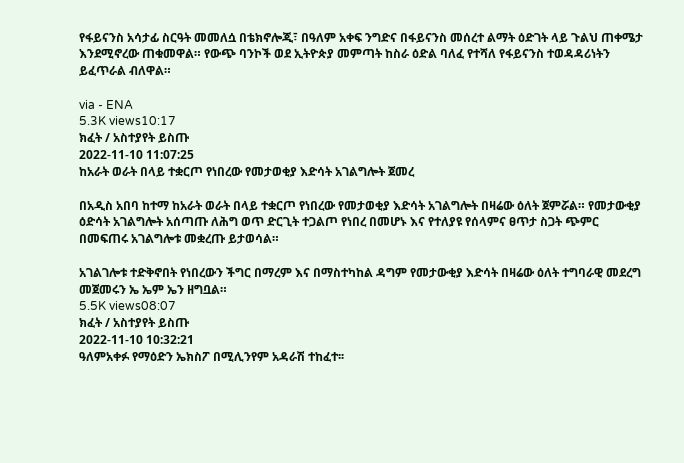የፋይናንስ አሳታፊ ስርዓት መመለሷ በቴክኖሎጂ፣ በዓለም አቀፍ ንግድና በፋይናንስ መሰረተ ልማት ዕድገት ላይ ጉልህ ጠቀሜታ እንደሚኖረው ጠቁመዋል። የውጭ ባንኮች ወደ ኢትዮጵያ መምጣት ከስራ ዕድል ባለፈ የተሻለ የፋይናንስ ተወዳዳሪነትን ይፈጥራል ብለዋል።

via - ENA
5.3K views10:17
ክፈት / አስተያየት ይስጡ
2022-11-10 11:07:25
ከአራት ወራት በላይ ተቋርጦ የነበረው የመታወቂያ እድሳት አገልግሎት ጀመረ

በአዲስ አበባ ከተማ ከአራት ወራት በላይ ተቋርጦ የነበረው የመታወቂያ እድሳት አገልግሎት በዛሬው ዕለት ጀምሯል። የመታውቂያ ዕድሳት አገልግሎት አሰጣጡ ለሕግ ወጥ ድርጊት ተጋልጦ የነበረ በመሆኑ እና የተለያዩ የሰላምና ፀጥታ ስጋት ጭምር በመፍጠሩ አገልግሎቱ መቋረጡ ይታወሳል።

አገልገሎቱ ተድቅኖበት የነበረውን ችግር በማረም እና በማስተካከል ዳግም የመታውቂያ እድሳት በዛሬው ዕለት ተግባራዊ መደረግ መጀመሩን ኤ ኤም ኤን ዘግቧል።
5.5K views08:07
ክፈት / አስተያየት ይስጡ
2022-11-10 10:32:21
ዓለምአቀፉ የማዕድን ኤክስፖ በሚሊንየም አዳራሽ ተከፈተ፡፡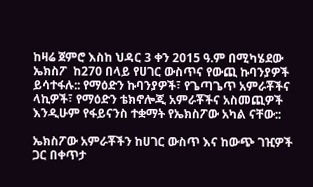ከዛሬ ጀምሮ እስከ ህዳር 3 ቀን 2015 ዓ.ም በሚካሄደው ኤክስፖ  ከ270 በላይ የሀገር ውስጥና የውጪ ኩባንያዎች ይሳተፋሉ:: የማዕድን ኩባንያዎች፣ የጌጣጌጥ አምራቾችና ላኪዎች፣ የማዕድን ቴክኖሎጂ አምራቾችና አስመጪዎች እንዲሁም የፋይናንስ ተቋማት የኤክስፖው አካል ናቸው::

ኤክስፖው አምራቾችን ከሀገር ውስጥ እና ከውጭ ገዢዎች ጋር በቀጥታ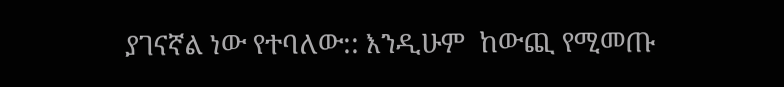ያገናኛል ነው የተባለው:: እንዲሁም  ከውጪ የሚመጡ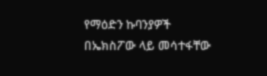የማዕድን ኩባንያዎች በኤክስፖው ላይ መሳተፋቸው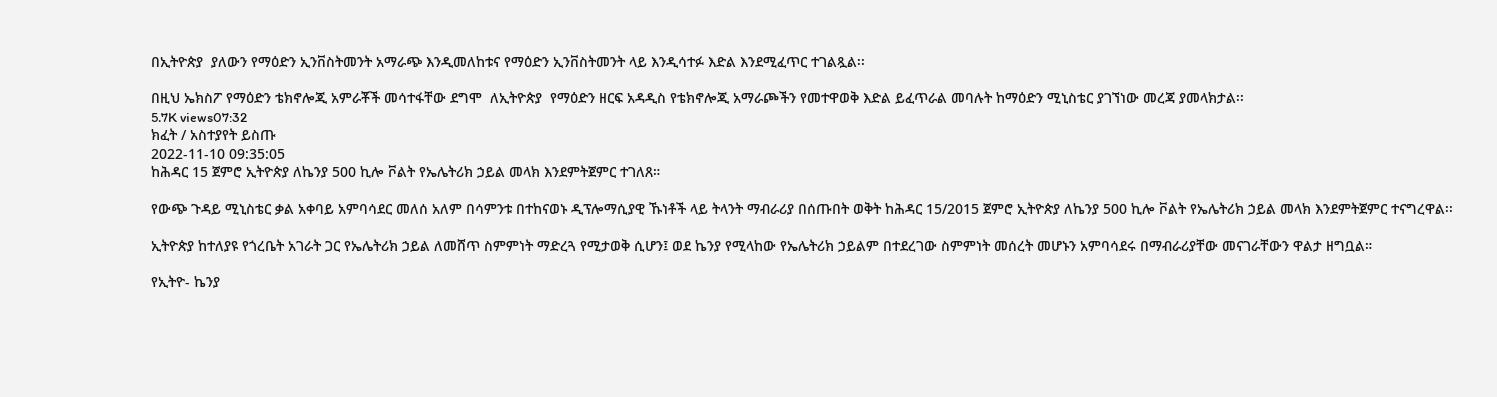በኢትዮጵያ  ያለውን የማዕድን ኢንቨስትመንት አማራጭ እንዲመለከቱና የማዕድን ኢንቨስትመንት ላይ እንዲሳተፉ እድል እንደሚፈጥር ተገልጿል፡፡

በዚህ ኤክስፖ የማዕድን ቴክኖሎጂ አምራቾች መሳተፋቸው ደግሞ  ለኢትዮጵያ  የማዕድን ዘርፍ አዳዲስ የቴክኖሎጂ አማራጮችን የመተዋወቅ እድል ይፈጥራል መባሉት ከማዕድን ሚኒስቴር ያገኘነው መረጃ ያመላክታል፡፡
5.7K views07:32
ክፈት / አስተያየት ይስጡ
2022-11-10 09:35:05
ከሕዳር 15 ጀምሮ ኢትዮጵያ ለኬንያ 500 ኪሎ ቮልት የኤሌትሪክ ኃይል መላክ እንደምትጀምር ተገለጸ።

የውጭ ጉዳይ ሚኒስቴር ቃል አቀባይ አምባሳደር መለሰ አለም በሳምንቱ በተከናወኑ ዲፕሎማሲያዊ ኹነቶች ላይ ትላንት ማብራሪያ በሰጡበት ወቅት ከሕዳር 15/2015 ጀምሮ ኢትዮጵያ ለኬንያ 500 ኪሎ ቮልት የኤሌትሪክ ኃይል መላክ እንደምትጀምር ተናግረዋል፡፡

ኢትዮጵያ ከተለያዩ የጎረቤት አገራት ጋር የኤሌትሪክ ኃይል ለመሸጥ ስምምነት ማድረጓ የሚታወቅ ሲሆን፤ ወደ ኬንያ የሚላከው የኤሌትሪክ ኃይልም በተደረገው ስምምነት መሰረት መሆኑን አምባሳደሩ በማብራሪያቸው መናገራቸውን ዋልታ ዘግቧል።

የኢትዮ- ኬንያ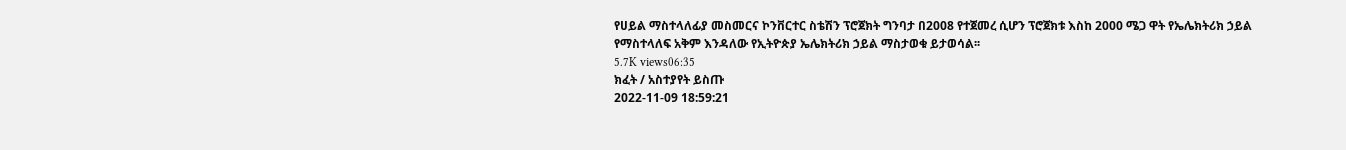የሀይል ማስተላለፊያ መስመርና ኮንቨርተር ስቴሽን ፕሮጀክት ግንባታ በ2008 የተጀመረ ሲሆን ፕሮጀክቱ እስከ 2000 ሜጋ ዋት የኤሌክትሪክ ኃይል የማስተላለፍ አቅም እንዳለው የኢትዮጵያ ኤሌክትሪክ ኃይል ማስታወቁ ይታወሳል፡፡
5.7K views06:35
ክፈት / አስተያየት ይስጡ
2022-11-09 18:59:21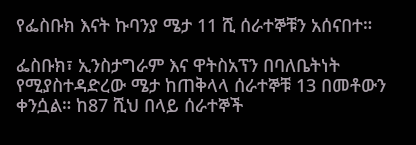የፌስቡክ እናት ኩባንያ ሜታ 11 ሺ ሰራተኞቹን አሰናበተ።

ፌስቡክ፣ ኢንስታግራም እና ዋትስአፕን በባለቤትነት የሚያስተዳድረው ሜታ ከጠቅላላ ሰራተኞቹ 13 በመቶውን ቀንሷል። ከ87 ሺህ በላይ ሰራተኞች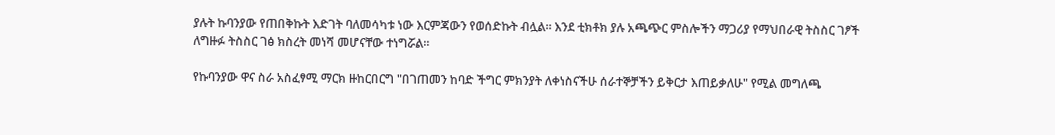ያሉት ኩባንያው የጠበቅኩት እድገት ባለመሳካቱ ነው እርምጃውን የወሰድኩት ብሏል። እንደ ቲክቶክ ያሉ አጫጭር ምስሎችን ማጋሪያ የማህበራዊ ትስስር ገፆች ለግዙፉ ትስስር ገፅ ክስረት መነሻ መሆናቸው ተነግሯል።

የኩባንያው ዋና ስራ አስፈፃሚ ማርክ ዙከርበርግ "በገጠመን ከባድ ችግር ምክንያት ለቀነስናችሁ ሰራተኞቻችን ይቅርታ እጠይቃለሁ" የሚል መግለጫ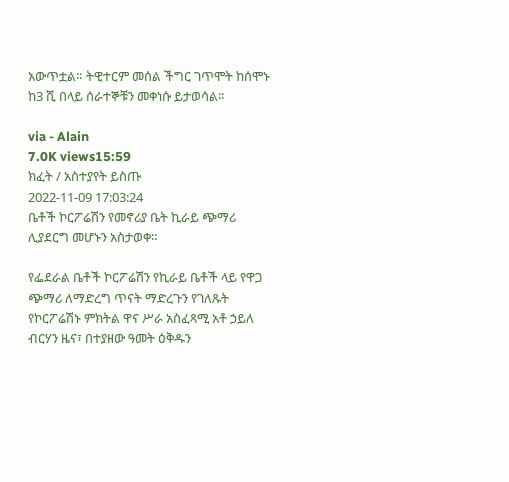አውጥቷል። ትዊተርም መሰል ችግር ገጥሞት ከሰሞኑ ከ3 ሺ በላይ ሰራተኞቹን መቀነሱ ይታወሳል።

via - Alain
7.0K views15:59
ክፈት / አስተያየት ይስጡ
2022-11-09 17:03:24
ቤቶች ኮርፖሬሽን የመኖሪያ ቤት ኪራይ ጭማሪ ሊያደርግ መሆኑን አስታወቀ።

የፌደራል ቤቶች ኮርፖሬሽን የኪራይ ቤቶች ላይ የዋጋ ጭማሪ ለማድረግ ጥናት ማድረጉን የገለጹት የኮርፖሬሽኑ ምክትል ዋና ሥራ አስፈጻሚ አቶ ኃይለ ብርሃን ዜና፣ በተያዘው ዓመት ዕቅዱን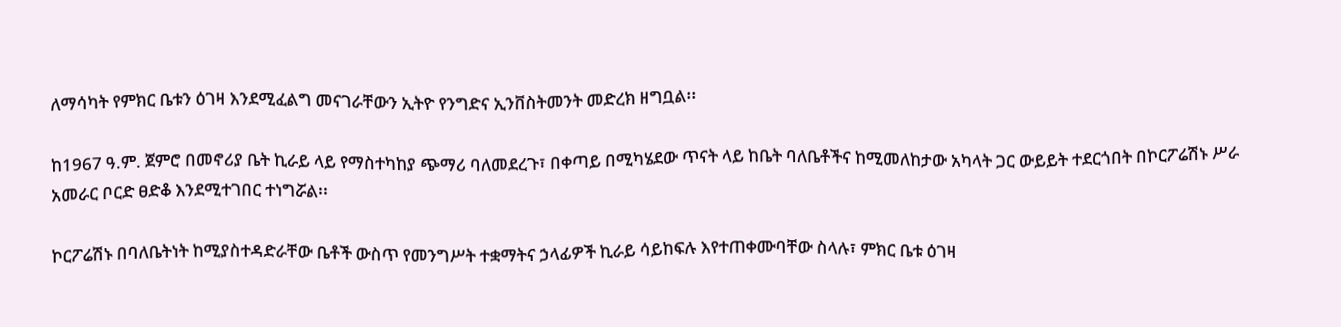ለማሳካት የምክር ቤቱን ዕገዛ እንደሚፈልግ መናገራቸውን ኢትዮ የንግድና ኢንቨስትመንት መድረክ ዘግቧል፡፡

ከ1967 ዓ.ም. ጀምሮ በመኖሪያ ቤት ኪራይ ላይ የማስተካከያ ጭማሪ ባለመደረጉ፣ በቀጣይ በሚካሄደው ጥናት ላይ ከቤት ባለቤቶችና ከሚመለከታው አካላት ጋር ውይይት ተደርጎበት በኮርፖሬሽኑ ሥራ አመራር ቦርድ ፀድቆ እንደሚተገበር ተነግሯል፡፡

ኮርፖሬሽኑ በባለቤትነት ከሚያስተዳድራቸው ቤቶች ውስጥ የመንግሥት ተቋማትና ኃላፊዎች ኪራይ ሳይከፍሉ እየተጠቀሙባቸው ስላሉ፣ ምክር ቤቱ ዕገዛ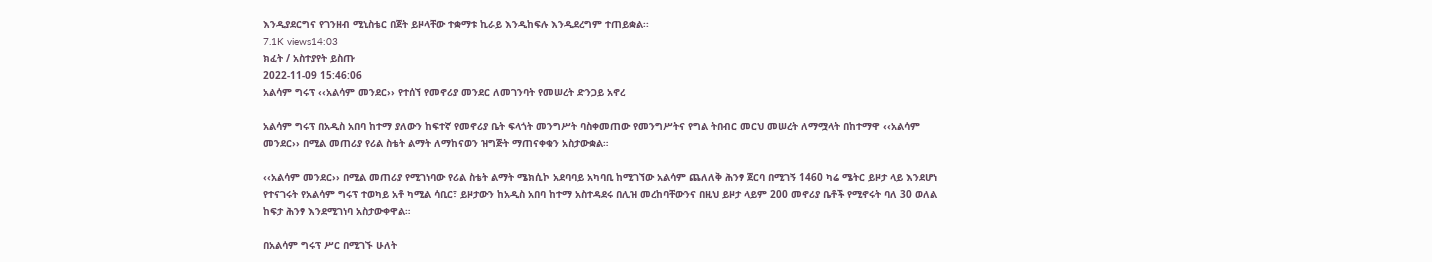እንዲያደርግና የገንዘብ ሚኒስቴር በጀት ይዞላቸው ተቋማቱ ኪራይ እንዲከፍሉ እንዲደረግም ተጠይቋል፡፡
7.1K views14:03
ክፈት / አስተያየት ይስጡ
2022-11-09 15:46:06
አልሳም ግሩፕ ‹‹አልሳም መንደር›› የተሰኘ የመኖሪያ መንደር ለመገንባት የመሠረት ድንጋይ አኖረ

አልሳም ግሩፕ በአዲስ አበባ ከተማ ያለውን ከፍተኛ የመኖሪያ ቤት ፍላጎት መንግሥት ባስቀመጠው የመንግሥትና የግል ትበብር መርህ መሠረት ለማሟላት በከተማዋ ‹‹አልሳም መንደር›› በሚል መጠሪያ የሪል ስቴት ልማት ለማከናወን ዝግጅት ማጠናቀቁን አስታውቋል።

‹‹አልሳም መንደር›› በሚል መጠሪያ የሚገነባው የሪል ስቴት ልማት ሜክሲኮ አደባባይ አካባቢ ከሚገኘው አልሳም ጨለለቅ ሕንፃ ጀርባ በሚገኝ 1460 ካሬ ሜትር ይዞታ ላይ እንደሆነ የተናገሩት የአልሳም ግሩፕ ተወካይ አቶ ካሚል ሳቢር፣ ይዞታውን ከአዲስ አበባ ከተማ አስተዳደሩ በሊዝ መረከባቸውንና በዚህ ይዞታ ላይም 200 መኖሪያ ቤቶች የሚኖሩት ባለ 30 ወለል ከፍታ ሕንፃ እንደሚገነባ አስታውቀዋል።

በአልሳም ግሩፕ ሥር በሚገኙ ሁለት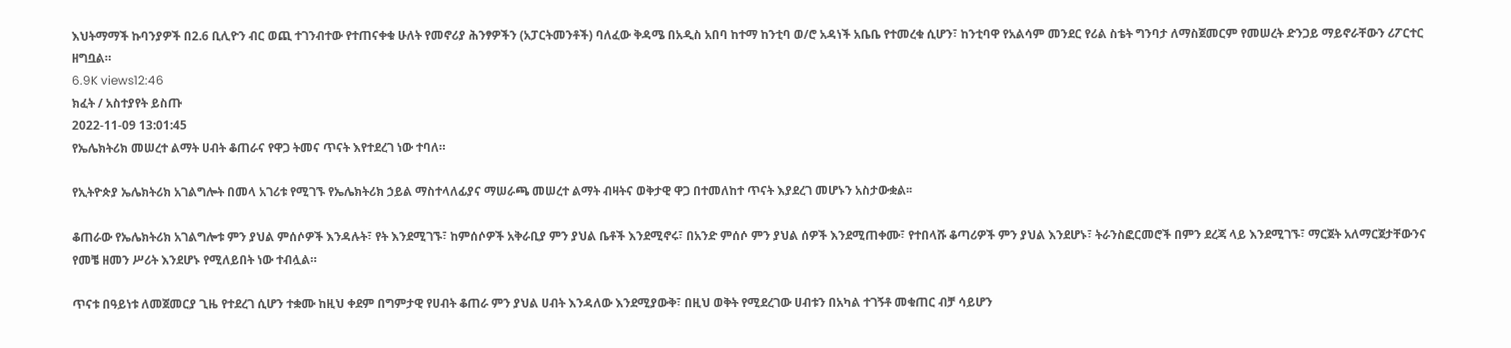እህትማማች ኩባንያዎች በ2.6 ቢሊዮን ብር ወጪ ተገንብተው የተጠናቀቁ ሁለት የመኖሪያ ሕንፃዎችን (አፓርትመንቶች) ባለፈው ቅዳሜ በአዲስ አበባ ከተማ ከንቲባ ወ/ሮ አዳነች አቤቤ የተመረቁ ሲሆን፣ ከንቲባዋ የአልሳም መንደር የሪል ስቴት ግንባታ ለማስጀመርም የመሠረት ድንጋይ ማይኖራቸውን ሪፖርተር ዘግቧል።
6.9K views12:46
ክፈት / አስተያየት ይስጡ
2022-11-09 13:01:45
የኤሌክትሪክ መሠረተ ልማት ሀብት ቆጠራና የዋጋ ትመና ጥናት እየተደረገ ነው ተባለ።

የኢትዮጵያ ኤሌክትሪክ አገልግሎት በመላ አገሪቱ የሚገኙ የኤሌክትሪክ ኃይል ማስተላለፊያና ማሠራጫ መሠረተ ልማት ብዛትና ወቅታዊ ዋጋ በተመለከተ ጥናት እያደረገ መሆኑን አስታውቋል፡፡

ቆጠራው የኤሌክትሪክ አገልግሎቱ ምን ያህል ምሰሶዎች እንዳሉት፣ የት እንደሚገኙ፣ ከምሰሶዎች አቅራቢያ ምን ያህል ቤቶች እንደሚኖሩ፣ በአንድ ምሰሶ ምን ያህል ሰዎች እንደሚጠቀሙ፣ የተበላሹ ቆጣሪዎች ምን ያህል እንደሆኑ፣ ትራንስፎርመሮች በምን ደረጃ ላይ እንደሚገኙ፣ ማርጀት አለማርጀታቸውንና የመቼ ዘመን ሥሪት እንደሆኑ የሚለይበት ነው ተብሏል።

ጥናቱ በዓይነቱ ለመጀመርያ ጊዜ የተደረገ ሲሆን ተቋሙ ከዚህ ቀደም በግምታዊ የሀብት ቆጠራ ምን ያህል ሀብት እንዳለው እንደሚያውቅ፣ በዚህ ወቅት የሚደረገው ሀብቱን በአካል ተገኝቶ መቁጠር ብቻ ሳይሆን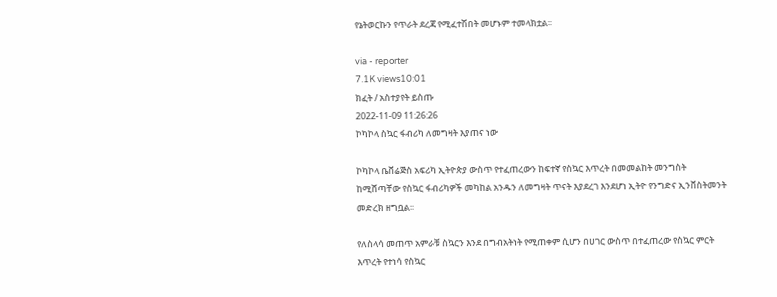የኔትወርኩን የጥራት ደረጃ የሚፈተሽበት መሆኑም ተመላክቷል፡፡

via - reporter
7.1K views10:01
ክፈት / አስተያየት ይስጡ
2022-11-09 11:26:26
ኮካኮላ ስኳር ፋብሪካ ለመግዛት እያጠና ነው

ኮካኮላ ቤቨሬጅስ አፍሪካ ኢትዮጵያ ውስጥ የተፈጠረውን ከፍተኛ የስኳር እጥረት በመመልከት መንግስት ከሚሸጣቸው የስኳር ፋብሪካዎች መካከል አንዱን ለመግዛት ጥናት እያደረገ እንደሆነ ኢትዮ የንግድና ኢንቨስትመንት መድረክ ዘግቧል፡፡

የለስላሳ መጠጥ አምራቹ ስኳርን እንደ በግብአትነት የሚጠቀም ሲሆን በሀገር ውስጥ በተፈጠረው የስኳር ምርት እጥረት የተነሳ የስኳር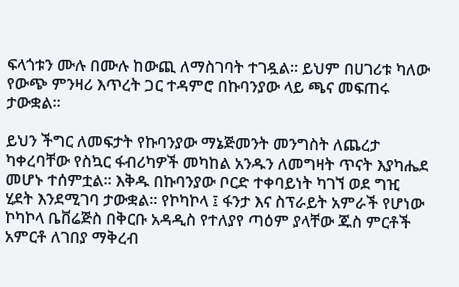ፍላጎቱን ሙሉ በሙሉ ከውጪ ለማስገባት ተገዷል፡፡ ይህም በሀገሪቱ ካለው የውጭ ምንዛሪ እጥረት ጋር ተዳምሮ በኩባንያው ላይ ጫና መፍጠሩ ታውቋል፡፡

ይህን ችግር ለመፍታት የኩባንያው ማኔጅመንት መንግስት ለጨረታ ካቀረባቸው የስኳር ፋብሪካዎች መካከል አንዱን ለመግዛት ጥናት እያካሔደ መሆኑ ተሰምቷል፡፡ እቅዱ በኩባንያው ቦርድ ተቀባይነት ካገኘ ወደ ግዢ ሂደት እንደሚገባ ታውቋል፡፡ የኮካኮላ ፤ ፋንታ እና ስፕራይት አምራች የሆነው ኮካኮላ ቤቨሬጅስ በቅርቡ አዳዲስ የተለያየ ጣዕም ያላቸው ጁስ ምርቶች አምርቶ ለገበያ ማቅረብ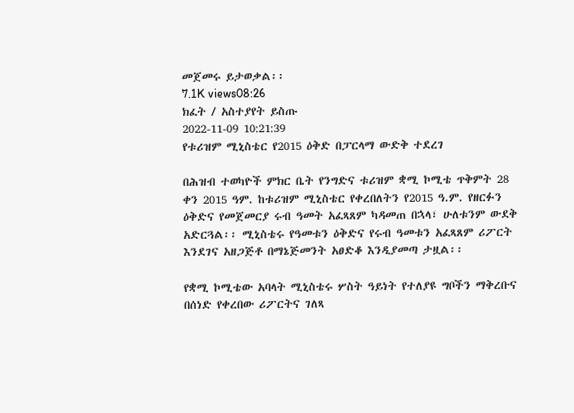መጀመሩ ይታወቃል፡፡
7.1K views08:26
ክፈት / አስተያየት ይስጡ
2022-11-09 10:21:39
የቱሪዝም ሚኒስቴር የ2015 ዕቅድ በፓርላማ ውድቅ ተደረገ

በሕዝብ ተወካዮች ምክር ቤት የንግድና ቱሪዝም ቋሚ ኮሚቴ ጥቅምት 28 ቀን 2015 ዓም. ከቱሪዝም ሚኒስቴር የቀረበለትን የ2015 ዓ.ም. የዘርፉን ዕቅድና የመጀመርያ ሩብ ዓመት አፈጻጸም ካዳመጠ በኋላ፣ ሁለቱንም ውደቅ አድርጓል፡፡ ሚኒስቴሩ የዓመቱን ዕቅድና የሩብ ዓመቱን አፈጻጸም ሪፖርት እንደገና አዘጋጅቶ በማኔጅመንት አፀድቆ እንዲያመጣ ታዟል፡፡

የቋሚ ኮሚቴው አባላት ሚኒስቴሩ ሦስት ዓይነት የተለያዩ ግቦችን ማቅረቡና በሰነድ የቀረበው ሪፖርትና ገለጻ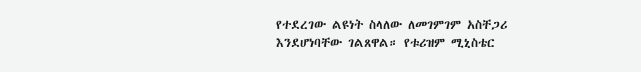የተደረገው ልዩነት ስላለው ለመገምገም አስቸጋሪ እንደሆነባቸው ገልጸዋል። የቱሪዝም ሚኒስቴር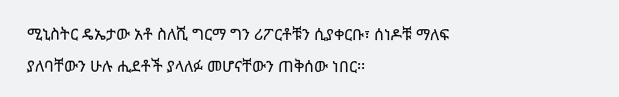ሚኒስትር ዴኤታው አቶ ስለሺ ግርማ ግን ሪፖርቶቹን ሲያቀርቡ፣ ሰነዶቹ ማለፍ ያለባቸውን ሁሉ ሒደቶች ያላለፉ መሆናቸውን ጠቅሰው ነበር፡፡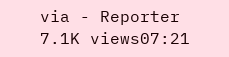via - Reporter
7.1K views07:21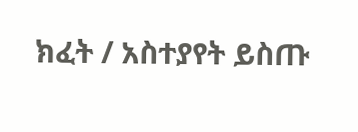ክፈት / አስተያየት ይስጡ